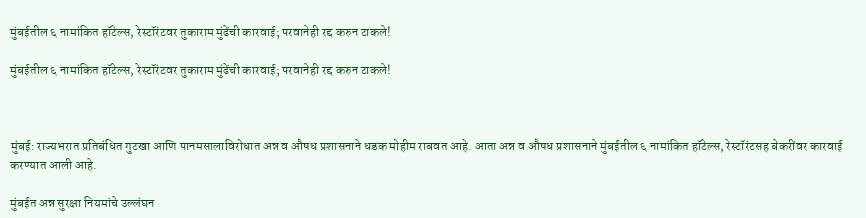मुंबईतील ६ नामांकित हॉटेल्स, रेस्टॉरंटवर तुकाराम मुंढेंची कारवाई; परवानेही रद्द करुन टाकले!

मुंबईतील ६ नामांकित हॉटेल्स, रेस्टॉरंटवर तुकाराम मुंढेंची कारवाई; परवानेही रद्द करुन टाकले!



मुंबई: राज्यभरात प्रतिबंधित गुटखा आणि पानमसालाविरोधात अन्न व औषध प्रशासनाने धडक मोहीम राबवत आहे. आता अन्न व औषध प्रशासनाने मुंबईतील ६ नामांकित हॉटेल्स, रेस्टॉरंटसह बेकरींवर कारवाई करण्यात आली आहे.

मुंबईत अन्न सुरक्षा नियमांचे उल्लंघन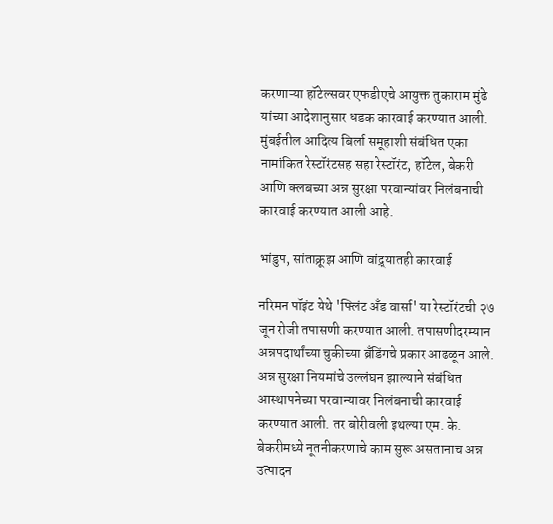करणाऱ्या हॉटेल्सवर एफडीएचे आयुक्त तुकाराम मुंढे यांच्या आदेशानुसार धडक कारवाई करण्यात आली. मुंबईतील आदित्य बिर्ला समूहाशी संबंधित एका नामांकित रेस्टॉरंटसह सहा रेस्टॉरंट, हॉटेल, बेकरी आणि क्लबच्या अन्न सुरक्षा परवान्यांवर निलंबनाची कारवाई करण्यात आली आहे.

भांडुप, सांताक्रूझ आणि वांद्र्यातही कारवाई

नरिमन पॉइंट येथे 'फ्लिंट अँड वार्सा' या रेस्टॉरंटची २७ जून रोजी तपासणी करण्यात आली. तपासणीदरम्यान अन्नपदार्थांच्या चुकीच्या ब्रँडिंगचे प्रकार आढळून आले. अन्न सुरक्षा नियमांचे उल्लंघन झाल्याने संबंधित आस्थापनेच्या परवान्यावर निलंबनाची कारवाई करण्यात आली. तर बोरीवली इथल्या एम. के. बेकरीमध्ये नूतनीकरणाचे काम सुरू असतानाच अन्न उत्पादन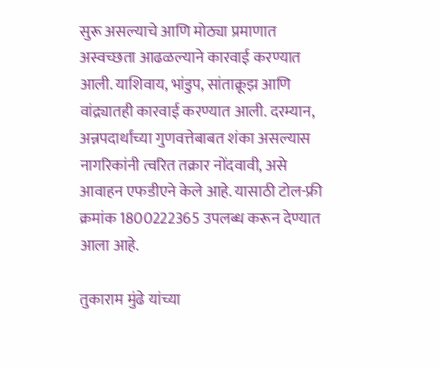सुरू असल्याचे आणि मोठ्या प्रमाणात अस्वच्छता आढळल्याने कारवाई करण्यात आली. याशिवाय, भांडुप, सांताक्रूझ आणि वांद्र्यातही कारवाई करण्यात आली. दरम्यान, अन्नपदार्थांच्या गुणवत्तेबाबत शंका असल्यास नागरिकांनी त्वरित तक्रार नोंदवावी, असे आवाहन एफडीएने केले आहे. यासाठी टोल-फ्री क्रमांक 1800222365 उपलब्ध करून देण्यात आला आहे.

तुकाराम मुंढे यांच्या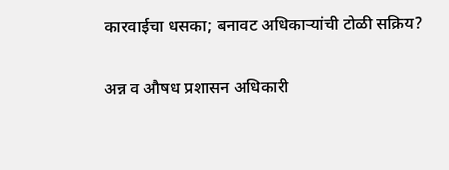कारवाईचा धसका; बनावट अधिकाऱ्यांची टोळी सक्रिय?

अन्न व औषध प्रशासन अधिकारी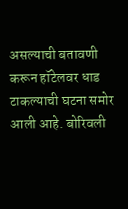असल्याची बतावणी करून हॉटेलवर धाड टाकल्याची घटना समोर आली आहे. बोरिवली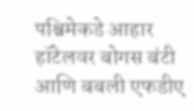पश्चिमेकडे आहार हॉटेलवर बोगस बंटी आणि बबली एफडीए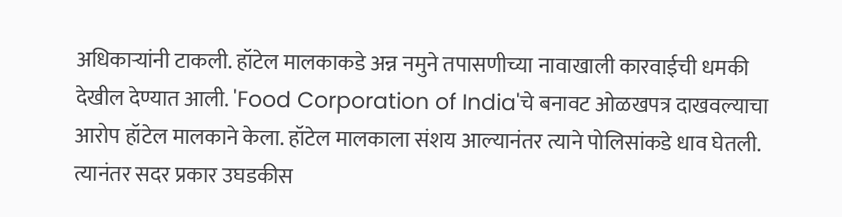अधिकाऱ्यांनी टाकली. हॉटेल मालकाकडे अन्न नमुने तपासणीच्या नावाखाली कारवाईची धमकी देखील देण्यात आली. 'Food Corporation of India'चे बनावट ओळखपत्र दाखवल्याचा आरोप हॉटेल मालकाने केला. हॉटेल मालकाला संशय आल्यानंतर त्याने पोलिसांकडे धाव घेतली. त्यानंतर सदर प्रकार उघडकीस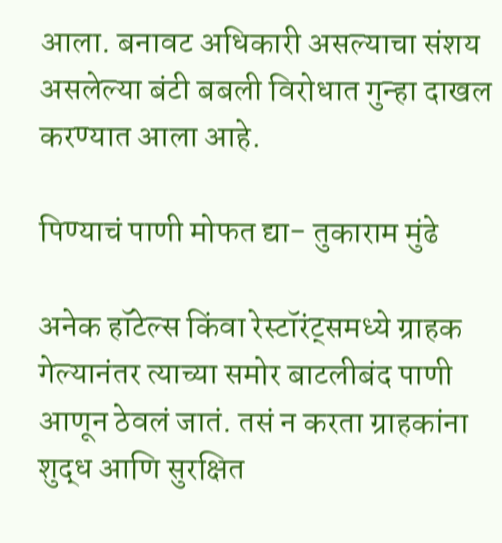आला. बनावट अधिकारी असल्याचा संशय असलेल्या बंटी बबली विरोधात गुन्हा दाखल करण्यात आला आहे.

पिण्याचं पाणी मोफत द्या- तुकाराम मुंढे

अनेक हॉटेल्स किंवा रेस्टॉरंट्समध्ये ग्राहक गेल्यानंतर त्याच्या समोर बाटलीबंद पाणी आणून ठेवलं जातं. तसं न करता ग्राहकांना शुद्ध आणि सुरक्षित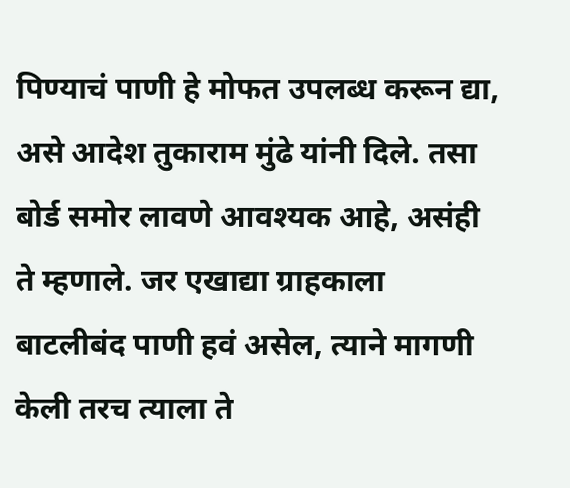पिण्याचं पाणी हे मोफत उपलब्ध करून द्या, असे आदेश तुकाराम मुंढे यांनी दिले. तसा बोर्ड समोर लावणे आवश्यक आहे, असंही ते म्हणाले. जर एखाद्या ग्राहकाला बाटलीबंद पाणी हवं असेल, त्याने मागणी केली तरच त्याला ते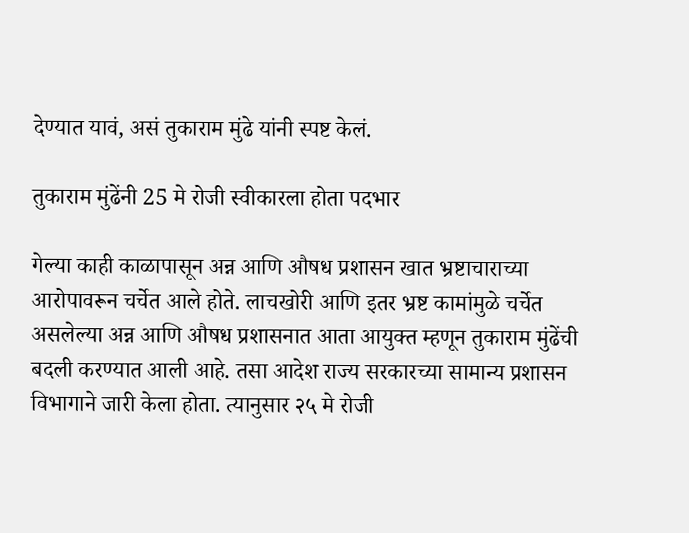देण्यात यावं, असं तुकाराम मुंढे यांनी स्पष्ट केलं.

तुकाराम मुंढेंनी 25 मे रोजी स्वीकारला होता पदभार

गेल्या काही काळापासून अन्न आणि औषध प्रशासन खात भ्रष्टाचाराच्या आरोपावरून चर्चेत आले होते. लाचखोरी आणि इतर भ्रष्ट कामांमुळे चर्चेत असलेल्या अन्न आणि औषध प्रशासनात आता आयुक्त म्हणून तुकाराम मुंढेंची बदली करण्यात आली आहे. तसा आदेश राज्य सरकारच्या सामान्य प्रशासन विभागाने जारी केला होता. त्यानुसार २५ मे रोजी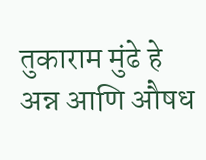तुकाराम मुंढे हे अन्न आणि औषध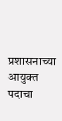प्रशासनाच्या आयुक्त पदाचा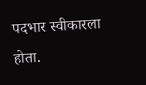पदभार स्वीकारला होता.